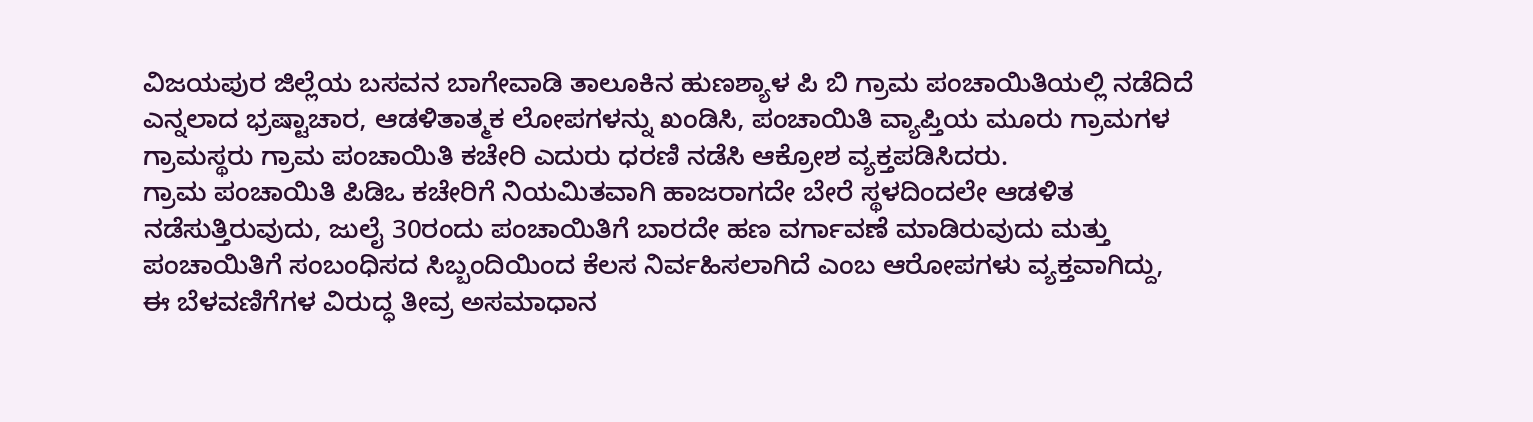ವಿಜಯಪುರ ಜಿಲ್ಲೆಯ ಬಸವನ ಬಾಗೇವಾಡಿ ತಾಲೂಕಿನ ಹುಣಶ್ಯಾಳ ಪಿ ಬಿ ಗ್ರಾಮ ಪಂಚಾಯಿತಿಯಲ್ಲಿ ನಡೆದಿದೆ ಎನ್ನಲಾದ ಭ್ರಷ್ಟಾಚಾರ, ಆಡಳಿತಾತ್ಮಕ ಲೋಪಗಳನ್ನು ಖಂಡಿಸಿ, ಪಂಚಾಯಿತಿ ವ್ಯಾಪ್ತಿಯ ಮೂರು ಗ್ರಾಮಗಳ ಗ್ರಾಮಸ್ಥರು ಗ್ರಾಮ ಪಂಚಾಯಿತಿ ಕಚೇರಿ ಎದುರು ಧರಣಿ ನಡೆಸಿ ಆಕ್ರೋಶ ವ್ಯಕ್ತಪಡಿಸಿದರು.
ಗ್ರಾಮ ಪಂಚಾಯಿತಿ ಪಿಡಿಒ ಕಚೇರಿಗೆ ನಿಯಮಿತವಾಗಿ ಹಾಜರಾಗದೇ ಬೇರೆ ಸ್ಥಳದಿಂದಲೇ ಆಡಳಿತ ನಡೆಸುತ್ತಿರುವುದು, ಜುಲೈ 30ರಂದು ಪಂಚಾಯಿತಿಗೆ ಬಾರದೇ ಹಣ ವರ್ಗಾವಣೆ ಮಾಡಿರುವುದು ಮತ್ತು ಪಂಚಾಯಿತಿಗೆ ಸಂಬಂಧಿಸದ ಸಿಬ್ಬಂದಿಯಿಂದ ಕೆಲಸ ನಿರ್ವಹಿಸಲಾಗಿದೆ ಎಂಬ ಆರೋಪಗಳು ವ್ಯಕ್ತವಾಗಿದ್ದು, ಈ ಬೆಳವಣಿಗೆಗಳ ವಿರುದ್ಧ ತೀವ್ರ ಅಸಮಾಧಾನ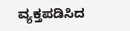ವ್ಯಕ್ತಪಡಿಸಿದ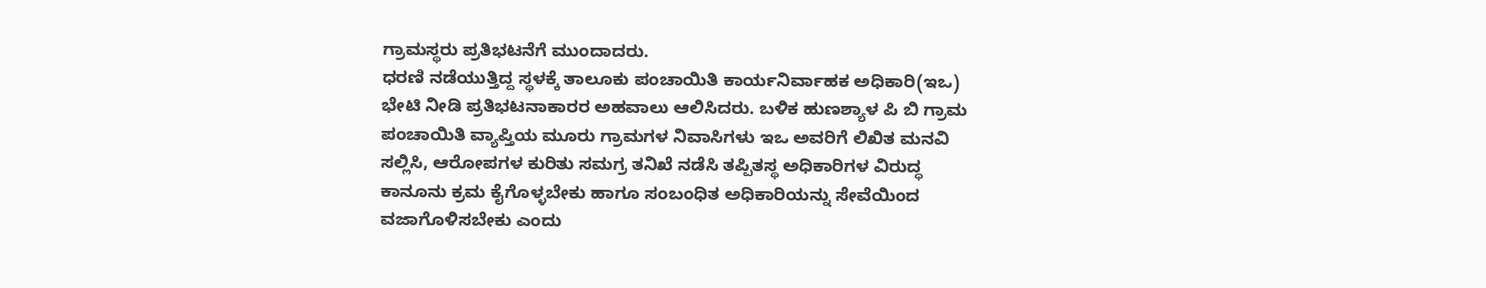ಗ್ರಾಮಸ್ಥರು ಪ್ರತಿಭಟನೆಗೆ ಮುಂದಾದರು.
ಧರಣಿ ನಡೆಯುತ್ತಿದ್ದ ಸ್ಥಳಕ್ಕೆ ತಾಲೂಕು ಪಂಚಾಯಿತಿ ಕಾರ್ಯನಿರ್ವಾಹಕ ಅಧಿಕಾರಿ(ಇಒ) ಭೇಟಿ ನೀಡಿ ಪ್ರತಿಭಟನಾಕಾರರ ಅಹವಾಲು ಆಲಿಸಿದರು. ಬಳಿಕ ಹುಣಶ್ಯಾಳ ಪಿ ಬಿ ಗ್ರಾಮ ಪಂಚಾಯಿತಿ ವ್ಯಾಪ್ತಿಯ ಮೂರು ಗ್ರಾಮಗಳ ನಿವಾಸಿಗಳು ಇಒ ಅವರಿಗೆ ಲಿಖಿತ ಮನವಿ ಸಲ್ಲಿಸಿ, ಆರೋಪಗಳ ಕುರಿತು ಸಮಗ್ರ ತನಿಖೆ ನಡೆಸಿ ತಪ್ಪಿತಸ್ಥ ಅಧಿಕಾರಿಗಳ ವಿರುದ್ಧ ಕಾನೂನು ಕ್ರಮ ಕೈಗೊಳ್ಳಬೇಕು ಹಾಗೂ ಸಂಬಂಧಿತ ಅಧಿಕಾರಿಯನ್ನು ಸೇವೆಯಿಂದ ವಜಾಗೊಳಿಸಬೇಕು ಎಂದು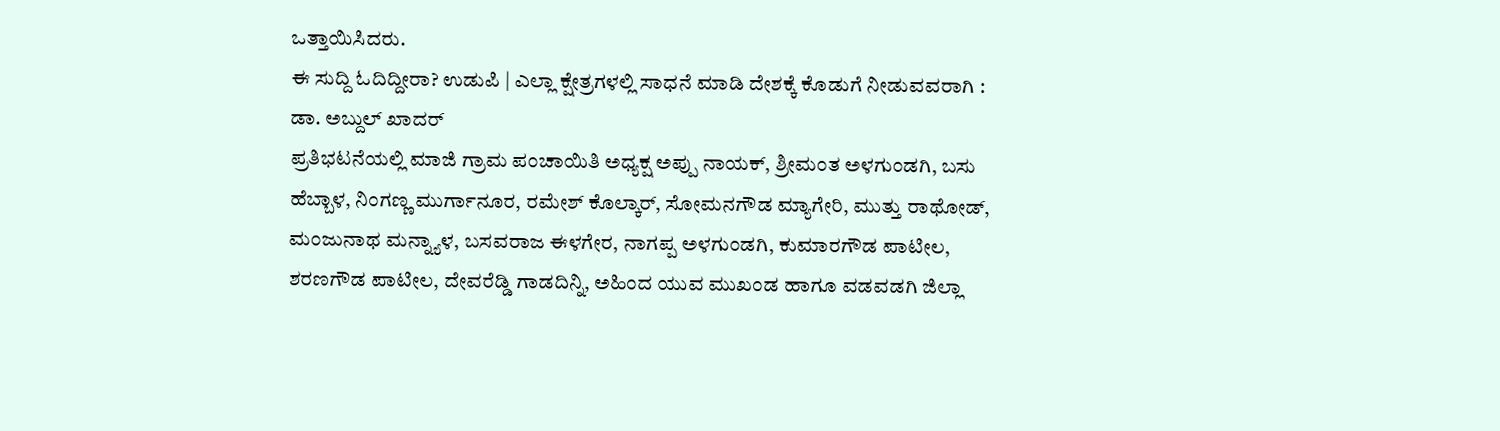ಒತ್ತಾಯಿಸಿದರು.
ಈ ಸುದ್ದಿ ಓದಿದ್ದೀರಾ? ಉಡುಪಿ | ಎಲ್ಲಾ ಕ್ಷೇತ್ರಗಳಲ್ಲಿ ಸಾಧನೆ ಮಾಡಿ ದೇಶಕ್ಕೆ ಕೊಡುಗೆ ನೀಡುವವರಾಗಿ : ಡಾ. ಅಬ್ದುಲ್ ಖಾದರ್
ಪ್ರತಿಭಟನೆಯಲ್ಲಿ ಮಾಜಿ ಗ್ರಾಮ ಪಂಚಾಯಿತಿ ಅಧ್ಯಕ್ಷ ಅಪ್ಪು ನಾಯಕ್, ಶ್ರೀಮಂತ ಅಳಗುಂಡಗಿ, ಬಸು ಹೆಬ್ಬಾಳ, ನಿಂಗಣ್ಣ ಮುರ್ಗಾನೂರ, ರಮೇಶ್ ಕೊಲ್ಕಾರ್, ಸೋಮನಗೌಡ ಮ್ಯಾಗೇರಿ, ಮುತ್ತು ರಾಥೋಡ್, ಮಂಜುನಾಥ ಮನ್ನ್ಯಾಳ, ಬಸವರಾಜ ಈಳಗೇರ, ನಾಗಪ್ಪ ಅಳಗುಂಡಗಿ, ಕುಮಾರಗೌಡ ಪಾಟೀಲ, ಶರಣಗೌಡ ಪಾಟೀಲ, ದೇವರೆಡ್ಡಿ ಗಾಡದಿನ್ನಿ, ಅಹಿಂದ ಯುವ ಮುಖಂಡ ಹಾಗೂ ವಡವಡಗಿ ಜಿಲ್ಲಾ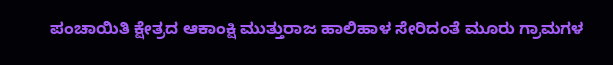ಪಂಚಾಯಿತಿ ಕ್ಷೇತ್ರದ ಆಕಾಂಕ್ಷಿ ಮುತ್ತುರಾಜ ಹಾಲಿಹಾಳ ಸೇರಿದಂತೆ ಮೂರು ಗ್ರಾಮಗಳ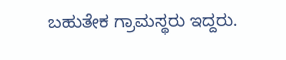ಬಹುತೇಕ ಗ್ರಾಮಸ್ಥರು ಇದ್ದರು.